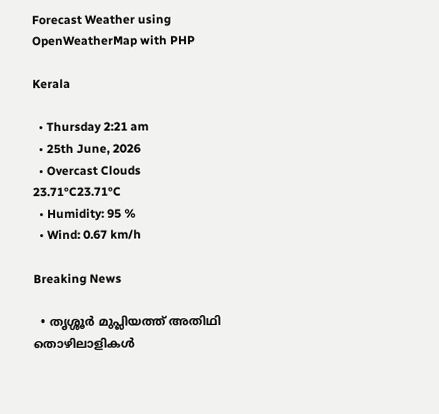Forecast Weather using OpenWeatherMap with PHP

Kerala

  • Thursday 2:21 am
  • 25th June, 2026
  • Overcast Clouds
23.71°C23.71°C
  • Humidity: 95 %
  • Wind: 0.67 km/h

Breaking News

  • തൃശ്ശൂർ മുപ്ലിയത്ത് അതിഥി തൊഴിലാളികൾ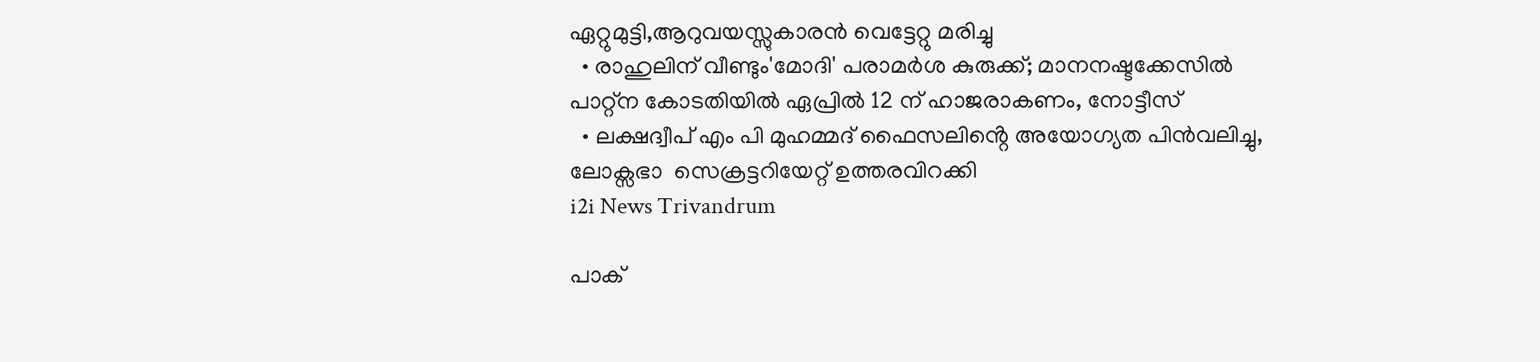ഏറ്റുമുട്ടി,ആറുവയസ്സുകാരൻ വെട്ടേറ്റു മരിച്ചു
  • രാഹുലിന് വീണ്ടും'മോദി' പരാമര്‍ശ കുരുക്ക്; മാനനഷ്ടക്കേസിൽ പാറ്റ്ന കോടതിയിൽ ഏപ്രിൽ 12 ന് ഹാജരാകണം, നോട്ടീസ്
  • ലക്ഷദ്വീപ് എം പി മുഹമ്മദ് ഫൈസലിൻ്റെ അയോഗ്യത പിൻവലിച്ചു, ലോക്സഭാ  സെക്രട്ടറിയേറ്റ് ഉത്തരവിറക്കി
i2i News Trivandrum

പാക്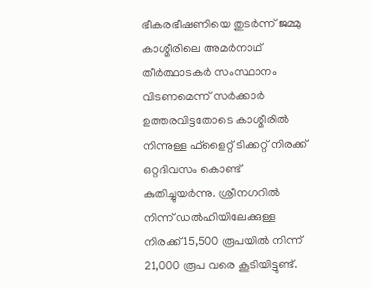ഭീകരഭീഷണിയെ തുടര്‍ന്ന് ജമ്മു കാശ്മീരിലെ അമര്‍നാഥ് തീര്‍ത്ഥാടകര്‍ സംസ്ഥാനം വിടണമെന്ന് സര്‍ക്കാര്‍ ഉത്തരവിട്ടതോടെ കാശ്മീരില്‍ നിന്നുള്ള ഫ്‌ളൈറ്റ് ടിക്കറ്റ് നിരക്ക് ഒറ്റദിവസം കൊണ്ട് കുതിച്ചുയര്‍ന്നു. ശ്രീനഗറില്‍ നിന്ന് ഡല്‍ഹിയിലേക്കുള്ള നിരക്ക് 15,500 രൂപയില്‍ നിന്ന് 21,000 രൂപ വരെ കൂടിയിട്ടുണ്ട്.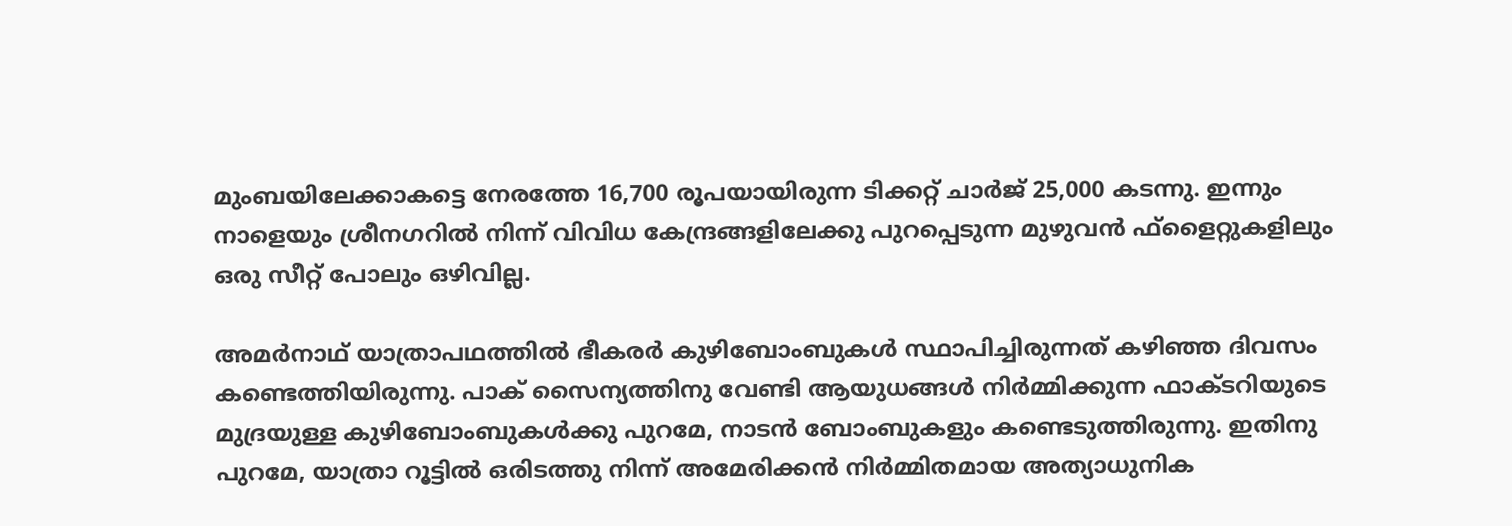മുംബയിലേക്കാകട്ടെ നേരത്തേ 16,700 രൂപയായിരുന്ന ടിക്കറ്റ് ചാര്‍ജ് 25,000 കടന്നു. ഇന്നും നാളെയും ശ്രീനഗറില്‍ നിന്ന് വിവിധ കേന്ദ്രങ്ങളിലേക്കു പുറപ്പെടുന്ന മുഴുവന്‍ ഫ്‌ളൈറ്റുകളിലും ഒരു സീറ്റ് പോലും ഒഴിവില്ല.

അമര്‍നാഥ് യാത്രാപഥത്തില്‍ ഭീകരര്‍ കുഴിബോംബുകള്‍ സ്ഥാപിച്ചിരുന്നത് കഴിഞ്ഞ ദിവസം കണ്ടെത്തിയിരുന്നു. പാക് സൈന്യത്തിനു വേണ്ടി ആയുധങ്ങള്‍ നിര്‍മ്മിക്കുന്ന ഫാക്ടറിയുടെ മുദ്രയുള്ള കുഴിബോംബുകള്‍ക്കു പുറമേ, നാടന്‍ ബോംബുകളും കണ്ടെടുത്തിരുന്നു. ഇതിനു പുറമേ, യാത്രാ റൂട്ടില്‍ ഒരിടത്തു നിന്ന് അമേരിക്കന്‍ നിര്‍മ്മിതമായ അത്യാധുനിക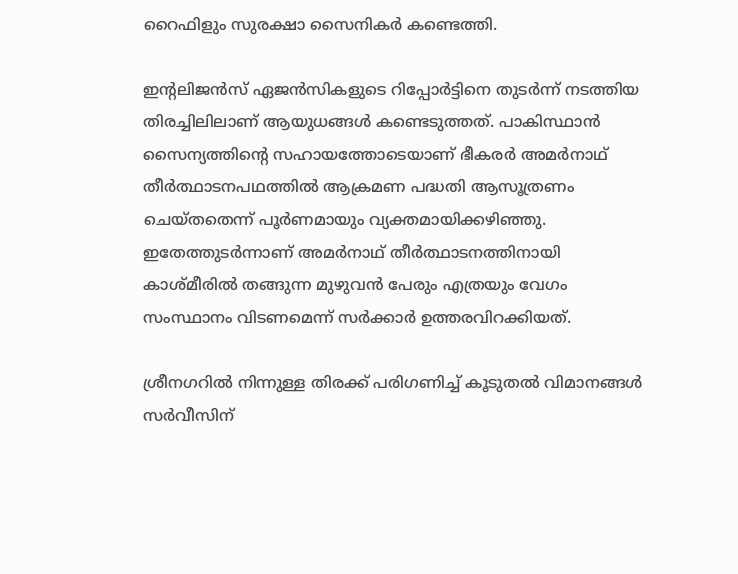റൈഫിളും സുരക്ഷാ സൈനികര്‍ കണ്ടെത്തി.

ഇന്റലിജന്‍സ് ഏജന്‍സികളുടെ റിപ്പോര്‍ട്ടിനെ തുടര്‍ന്ന് നടത്തിയ തിരച്ചിലിലാണ് ആയുധങ്ങള്‍ കണ്ടെടുത്തത്. പാകിസ്ഥാന്‍ സൈന്യത്തിന്റെ സഹായത്തോടെയാണ് ഭീകരര്‍ അമര്‍നാഥ് തീര്‍ത്ഥാടനപഥത്തില്‍ ആക്രമണ പദ്ധതി ആസൂത്രണം ചെയ്തതെന്ന് പൂര്‍ണമായും വ്യക്തമായിക്കഴിഞ്ഞു. ഇതേത്തുടര്‍ന്നാണ് അമര്‍നാഥ് തീര്‍ത്ഥാടനത്തിനായി കാശ്മീരില്‍ തങ്ങുന്ന മുഴുവന്‍ പേരും എത്രയും വേഗം സംസ്ഥാനം വിടണമെന്ന് സര്‍ക്കാര്‍ ഉത്തരവിറക്കിയത്.

ശ്രീനഗറില്‍ നിന്നുള്ള തിരക്ക് പരിഗണിച്ച് കൂടുതല്‍ വിമാനങ്ങള്‍ സര്‍വീസിന്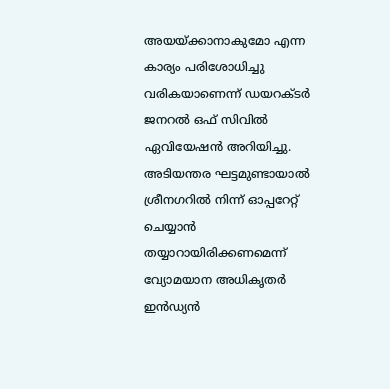അയയ്ക്കാനാകുമോ എന്ന കാര്യം പരിശോധിച്ചു വരികയാണെന്ന് ഡയറക്ടര്‍ ജനറല്‍ ഒഫ് സിവില്‍ ഏവിയേഷന്‍ അറിയിച്ചു. അടിയന്തര ഘട്ടമുണ്ടായാല്‍ ശ്രീനഗറില്‍ നിന്ന് ഓപ്പറേറ്റ് ചെയ്യാന്‍ തയ്യാറായിരിക്കണമെന്ന് വ്യോമയാന അധികൃതര്‍ ഇന്‍ഡ്യന്‍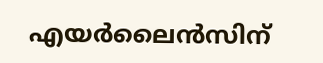എയര്‍ലൈന്‍സിന്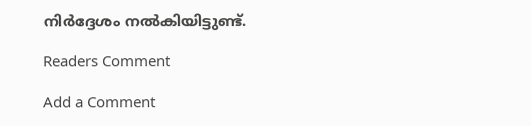നിര്‍ദ്ദേശം നല്‍കിയിട്ടുണ്ട്.

Readers Comment

Add a Comment